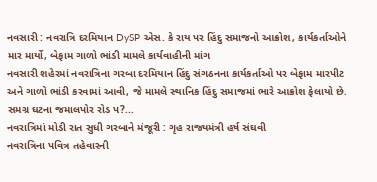નવસારી : નવરાત્રિ દરમિયાન DySP એસ. કે રાય પર હિંદુ સમાજનો આક્રોશ, કાર્યકર્તાઓને માર માર્યો, બેફામ ગાળો ભાંડી મામલે કાર્યવાહીની માંગ
નવસારી શહેરમાં નવરાત્રિના ગરબા દરમિયાન હિંદુ સંગઠનના કાર્યકર્તાઓ પર બેફામ મારપીટ અને ગાળો ભાંડી કરવામાં આવી, જે મામલે સ્થાનિક હિંદુ સમાજમાં ભારે આક્રોશ ફેલાયો છે. સમગ્ર ઘટના જમાલપોર રોડ પ?...
નવરાત્રિમાં મોડી રાત સુધી ગરબાને મંજૂરી : ગૃહ રાજ્યમંત્રી હર્ષ સંઘવી
નવરાત્રિના પવિત્ર તહેવારની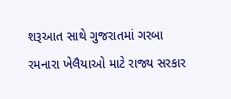શરૂઆત સાથે ગુજરાતમાં ગરબા રમનારા ખેલૈયાઓ માટે રાજ્ય સરકાર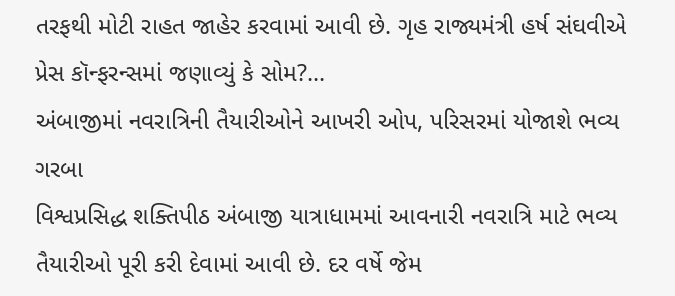તરફથી મોટી રાહત જાહેર કરવામાં આવી છે. ગૃહ રાજ્યમંત્રી હર્ષ સંઘવીએ પ્રેસ કૉન્ફરન્સમાં જણાવ્યું કે સોમ?...
અંબાજીમાં નવરાત્રિની તૈયારીઓને આખરી ઓપ, પરિસરમાં યોજાશે ભવ્ય ગરબા
વિશ્વપ્રસિદ્ધ શક્તિપીઠ અંબાજી યાત્રાધામમાં આવનારી નવરાત્રિ માટે ભવ્ય તૈયારીઓ પૂરી કરી દેવામાં આવી છે. દર વર્ષે જેમ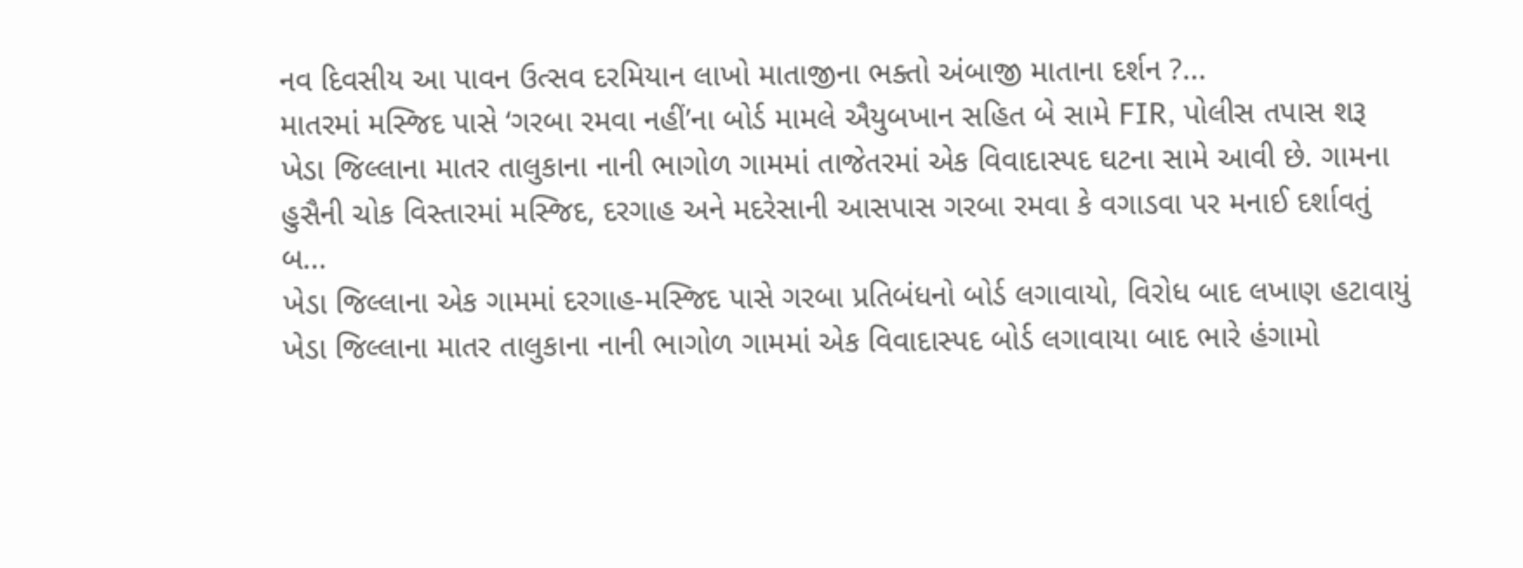નવ દિવસીય આ પાવન ઉત્સવ દરમિયાન લાખો માતાજીના ભક્તો અંબાજી માતાના દર્શન ?...
માતરમાં મસ્જિદ પાસે ‘ગરબા રમવા નહીં’ના બોર્ડ મામલે ઐયુબખાન સહિત બે સામે FIR, પોલીસ તપાસ શરૂ
ખેડા જિલ્લાના માતર તાલુકાના નાની ભાગોળ ગામમાં તાજેતરમાં એક વિવાદાસ્પદ ઘટના સામે આવી છે. ગામના હુસૈની ચોક વિસ્તારમાં મસ્જિદ, દરગાહ અને મદરેસાની આસપાસ ગરબા રમવા કે વગાડવા પર મનાઈ દર્શાવતું બ...
ખેડા જિલ્લાના એક ગામમાં દરગાહ-મસ્જિદ પાસે ગરબા પ્રતિબંધનો બોર્ડ લગાવાયો, વિરોધ બાદ લખાણ હટાવાયું
ખેડા જિલ્લાના માતર તાલુકાના નાની ભાગોળ ગામમાં એક વિવાદાસ્પદ બોર્ડ લગાવાયા બાદ ભારે હંગામો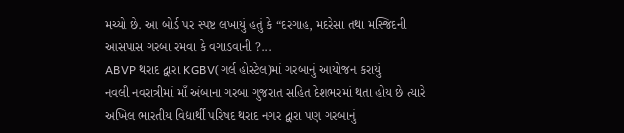મચ્યો છે. આ બોર્ડ પર સ્પષ્ટ લખાયું હતું કે “દરગાહ, મદરેસા તથા મસ્જિદની આસપાસ ગરબા રમવા કે વગાડવાની ?...
ABVP થરાદ દ્વારા KGBV(ગર્લ હોસ્ટેલ)માં ગરબાનું આયોજન કરાયું
નવલી નવરાત્રીમાં માઁ અંબાના ગરબા ગુજરાત સહિત દેશભરમાં થતા હોય છે ત્યારે અખિલ ભારતીય વિદ્યાર્થી પરિષદ થરાદ નગર દ્વારા પણ ગરબાનું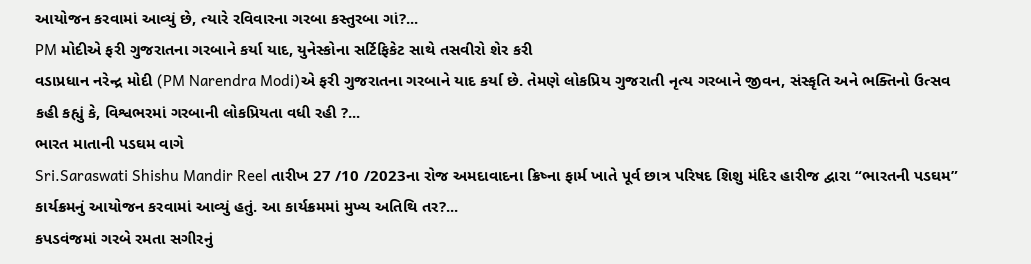આયોજન કરવામાં આવ્યું છે, ત્યારે રવિવારના ગરબા કસ્તુરબા ગાં?...
PM મોદીએ ફરી ગુજરાતના ગરબાને કર્યા યાદ, યુનેસ્કોના સર્ટિફિકેટ સાથે તસવીરો શેર કરી
વડાપ્રધાન નરેન્દ્ર મોદી (PM Narendra Modi)એ ફરી ગુજરાતના ગરબાને યાદ કર્યા છે. તેમણે લોકપ્રિય ગુજરાતી નૃત્ય ગરબાને જીવન, સંસ્કૃતિ અને ભક્તિનો ઉત્સવ કહી કહ્યું કે, વિશ્વભરમાં ગરબાની લોકપ્રિયતા વધી રહી ?...
ભારત માતાની પડઘમ વાગે
Sri.Saraswati Shishu Mandir Reel તારીખ 27 /10 /2023ના રોજ અમદાવાદના ક્રિષ્ના ફાર્મ ખાતે પૂર્વ છાત્ર પરિષદ શિશુ મંદિર હારીજ દ્વારા “ભારતની પડઘમ” કાર્યક્રમનું આયોજન કરવામાં આવ્યું હતું. આ કાર્યક્રમમાં મુખ્ય અતિથિ તર?...
કપડવંજમાં ગરબે રમતા સગીરનું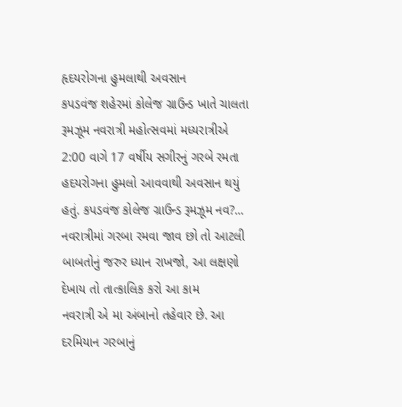હૃદયરોગના હુમલાથી અવસાન
કપડવંજ શહેરમાં કોલેજ ગ્રાઉન્ડ ખાતે ચાલતા રૂમઝૂમ નવરાત્રી મહોત્સવમાં મધ્યરાત્રીએ 2:00 વાગે 17 વર્ષીય સગીરનું ગરબે રમતા હદયરોગના હુમલો આવવાથી અવસાન થયું હતું. કપડવંજ કોલેજ ગ્રાઉન્ડ રૂમઝૂમ નવ?...
નવરાત્રીમાં ગરબા રમવા જાવ છો તો આટલી બાબતોનું જરુર ધ્યાન રાખજો, આ લક્ષણો દેખાય તો તાત્કાલિક કરો આ કામ
નવરાત્રી એ મા અંબાનો તહેવાર છે. આ દરમિયાન ગરબાનું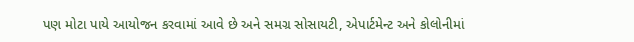પણ મોટા પાયે આયોજન કરવામાં આવે છે અને સમગ્ર સોસાયટી, એપાર્ટમેન્ટ અને કોલોનીમાં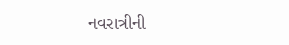નવરાત્રીની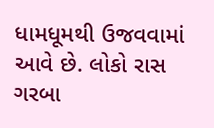ધામધૂમથી ઉજવવામાં આવે છે. લોકો રાસ ગરબા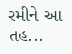રમીને આ તહ...